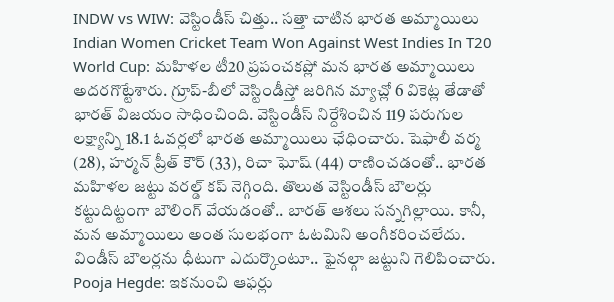INDW vs WIW: వెస్టిండీస్ చిత్తు.. సత్తా చాటిన భారత అమ్మాయిలు
Indian Women Cricket Team Won Against West Indies In T20 World Cup: మహిళల టీ20 ప్రపంచకప్లో మన భారత అమ్మాయిలు అదరగొట్టేశారు. గ్రూప్-బీలో వెస్టిండీస్తో జరిగిన మ్యాచ్లో 6 వికెట్ల తేడాతో భారత్ విజయం సాధించింది. వెస్టిండీస్ నిర్దేశించిన 119 పరుగుల లక్ష్యాన్ని 18.1 ఓవర్లలో భారత అమ్మాయిలు ఛేధించారు. షెఫాలీ వర్మ (28), హర్మన్ ప్రీత్ కౌర్ (33), రిచా ఘోష్ (44) రాణించడంతో.. భారత మహిళల జట్టు వరల్డ్ కప్ నెగ్గింది. తొలుత వెస్టిండీస్ బౌలర్లు కట్టుదిట్టంగా బౌలింగ్ వేయడంతో.. బారత్ ఆశలు సన్నగిల్లాయి. కానీ, మన అమ్మాయిలు అంత సులభంగా ఓటమిని అంగీకరించలేదు. విండీస్ బౌలర్లను ధీటుగా ఎదుర్కొంటూ.. ఫైనల్గా జట్టుని గెలిపించారు.
Pooja Hegde: ఇకనుంచి ఆఫర్లు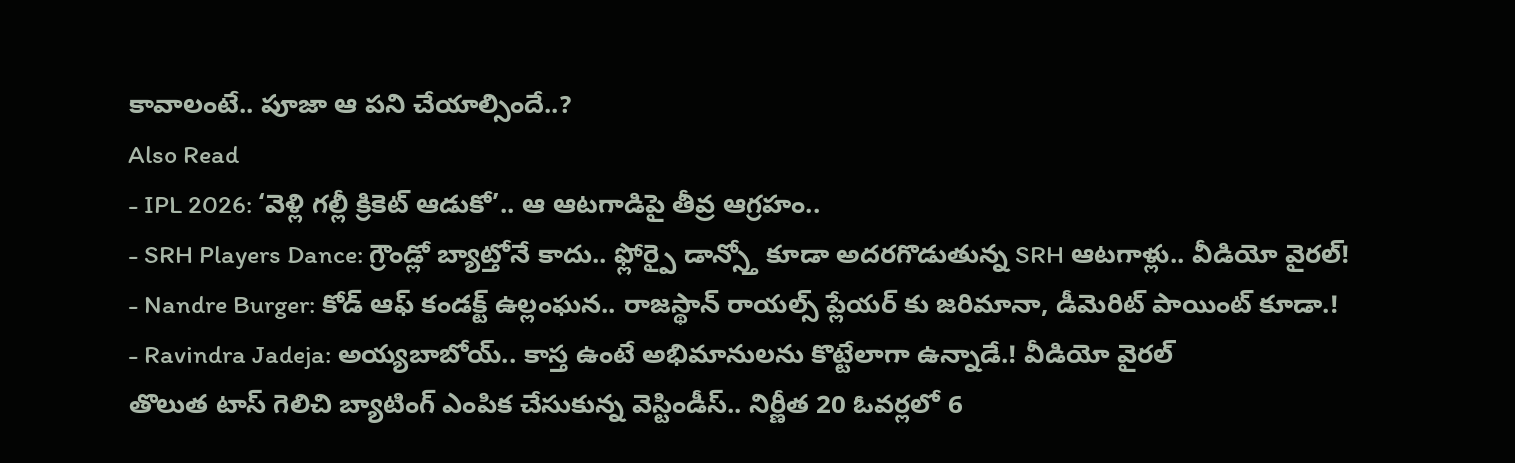కావాలంటే.. పూజా ఆ పని చేయాల్సిందే..?
Also Read
- IPL 2026: ‘వెళ్లి గల్లీ క్రికెట్ ఆడుకో’.. ఆ ఆటగాడిపై తీవ్ర ఆగ్రహం..
- SRH Players Dance: గ్రౌండ్లో బ్యాట్తోనే కాదు.. ఫ్లోర్పై డాన్స్తో కూడా అదరగొడుతున్న SRH ఆటగాళ్లు.. వీడియో వైరల్!
- Nandre Burger: కోడ్ ఆఫ్ కండక్ట్ ఉల్లంఘన.. రాజస్థాన్ రాయల్స్ ప్లేయర్ కు జరిమానా, డీమెరిట్ పాయింట్ కూడా.!
- Ravindra Jadeja: అయ్యబాబోయ్.. కాస్త ఉంటే అభిమానులను కొట్టేలాగా ఉన్నాడే.! వీడియో వైరల్
తొలుత టాస్ గెలిచి బ్యాటింగ్ ఎంపిక చేసుకున్న వెస్టిండీస్.. నిర్ణీత 20 ఓవర్లలో 6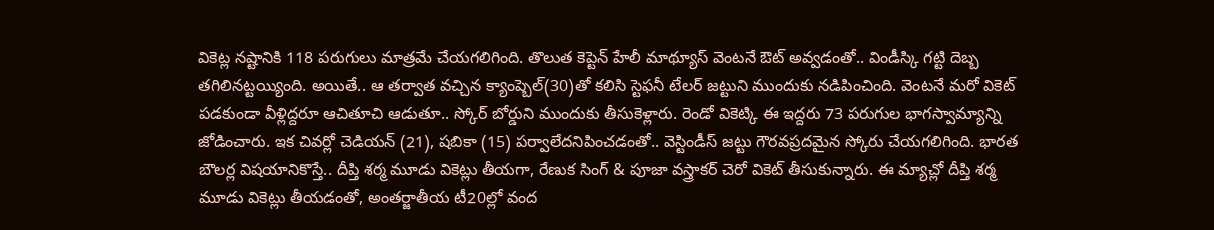వికెట్ల నష్టానికి 118 పరుగులు మాత్రమే చేయగలిగింది. తొలుత కెప్టెన్ హేలీ మాథ్యూస్ వెంటనే ఔట్ అవ్వడంతో.. విండీస్కి గట్టి దెబ్బ తగిలినట్టయ్యింది. అయితే.. ఆ తర్వాత వచ్చిన క్యాంప్బెల్(30)తో కలిసి స్టెఫనీ టేలర్ జట్టుని ముందుకు నడిపించింది. వెంటనే మరో వికెట్ పడకుండా వీళ్లిద్దరూ ఆచితూచి ఆడుతూ.. స్కోర్ బోర్డుని ముందుకు తీసుకెళ్లారు. రెండో వికెట్కి ఈ ఇద్దరు 73 పరుగుల భాగస్వామ్యాన్ని జోడించారు. ఇక చివర్లో చెడియన్ (21), షబికా (15) పర్వాలేదనిపించడంతో.. వెస్టిండీస్ జట్టు గౌరవప్రదమైన స్కోరు చేయగలిగింది. భారత బౌలర్ల విషయానికొస్తే.. దీప్తి శర్మ మూడు వికెట్లు తీయగా, రేణుక సింగ్ & పూజా వస్త్రాకర్ చెరో వికెట్ తీసుకున్నారు. ఈ మ్యాచ్లో దీప్తి శర్మ మూడు వికెట్లు తీయడంతో, అంతర్జాతీయ టీ20ల్లో వంద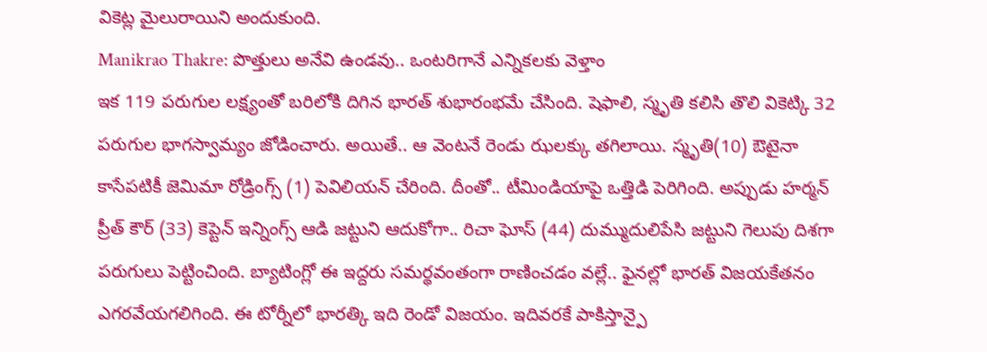వికెట్ల మైలురాయిని అందుకుంది.
Manikrao Thakre: పొత్తులు అనేవి ఉండవు.. ఒంటరిగానే ఎన్నికలకు వెళ్తాం
ఇక 119 పరుగుల లక్ష్యంతో బరిలోకి దిగిన భారత్ శుభారంభమే చేసింది. షెఫాలి, స్మృతి కలిసి తొలి వికెట్కి 32 పరుగుల భాగస్వామ్యం జోడించారు. అయితే.. ఆ వెంటనే రెండు ఝలక్కు తగిలాయి. స్మృతి(10) ఔటైనా కాసేపటికీ జెమిమా రోడ్రింగ్స్ (1) పెవిలియన్ చేరింది. దీంతో.. టీమిండియాపై ఒత్తిడి పెరిగింది. అప్పుడు హర్మన్ ప్రీత్ కౌర్ (33) కెప్టెన్ ఇన్నింగ్స్ ఆడి జట్టుని ఆదుకోగా.. రిచా ఘోస్ (44) దుమ్ముదులిపేసి జట్టుని గెలుపు దిశగా పరుగులు పెట్టించింది. బ్యాటింగ్లో ఈ ఇద్దరు సమర్థవంతంగా రాణించడం వల్లే.. ఫైనల్లో భారత్ విజయకేతనం ఎగరవేయగలిగింది. ఈ టోర్నీలో భారత్కి ఇది రెండో విజయం. ఇదివరకే పాకిస్తాన్పై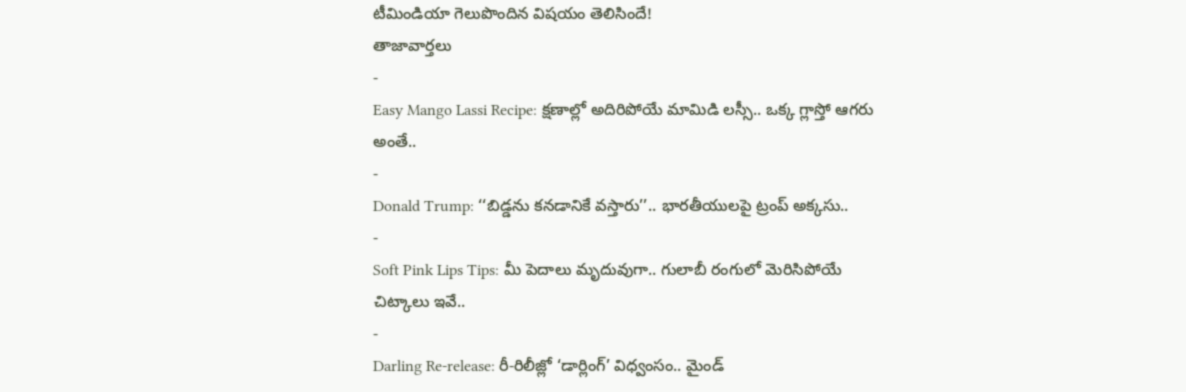టీమిండియా గెలుపొందిన విషయం తెలిసిందే!
తాజావార్తలు
-
Easy Mango Lassi Recipe: క్షణాల్లో అదిరిపోయే మామిడి లస్సీ.. ఒక్క గ్లాస్తో ఆగరు అంతే..
-
Donald Trump: ‘‘బిడ్డను కనడానికే వస్తారు’’.. భారతీయులపై ట్రంప్ అక్కసు..
-
Soft Pink Lips Tips: మీ పెదాలు మృదువుగా.. గులాబీ రంగులో మెరిసిపోయే చిట్కాలు ఇవే..
-
Darling Re-release: రీ-రిలీజ్లో ‘డార్లింగ్’ విధ్వంసం.. మైండ్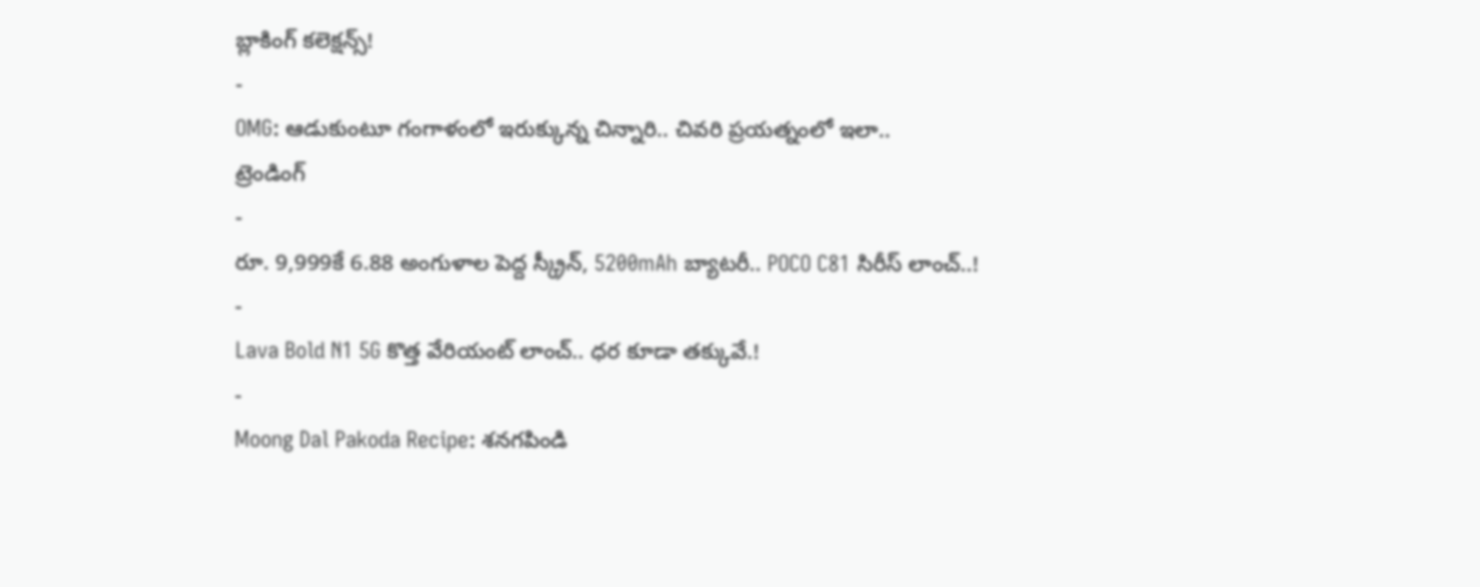బ్లాకింగ్ కలెక్షన్స్!
-
OMG: ఆడుకుంటూ గంగాళంలో ఇరుక్కున్న చిన్నారి.. చివరి ప్రయత్నంలో ఇలా..
ట్రెండింగ్
-
రూ. 9,999కే 6.88 అంగుళాల పెద్ద స్క్రీన్, 5200mAh బ్యాటరీ.. POCO C81 సిరీస్ లాంచ్..!
-
Lava Bold N1 5G కొత్త వేరియంట్ లాంచ్.. ధర కూడా తక్కువే.!
-
Moong Dal Pakoda Recipe: శనగపిండి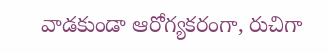వాడకుండా ఆరోగ్యకరంగా, రుచిగా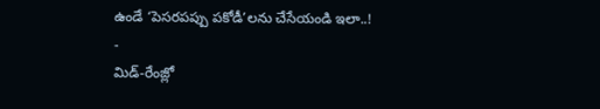ఉండే ‘పెసరపప్పు పకోడీ’లను చేసేయండి ఇలా..!
-
మిడ్-రేంజ్లో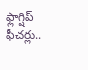ఫ్లాగ్షిప్ ఫీచర్లు..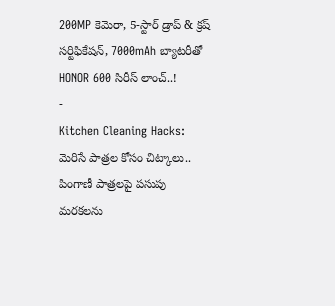200MP కెమెరా, 5-స్టార్ డ్రాప్ & క్రష్ సర్టిఫికేషన్, 7000mAh బ్యాటరీతో HONOR 600 సిరీస్ లాంచ్..!
-
Kitchen Cleaning Hacks: మెరిసే పాత్రల కోసం చిట్కాలు.. పింగాణీ పాత్రలపై పసుపు మరకలను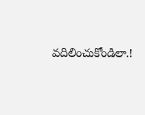వదిలించుకోండిలా.!